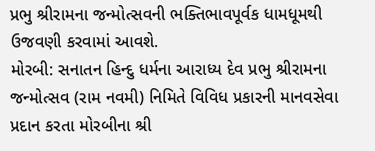પ્રભુ શ્રીરામના જન્મોત્સવની ભક્તિભાવપૂર્વક ધામધૂમથી ઉજવણી કરવામાં આવશે.
મોરબી: સનાતન હિન્દુ ધર્મના આરાધ્ય દેવ પ્રભુ શ્રીરામના જન્મોત્સવ (રામ નવમી) નિમિતે વિવિધ પ્રકારની માનવસેવા પ્રદાન કરતા મોરબીના શ્રી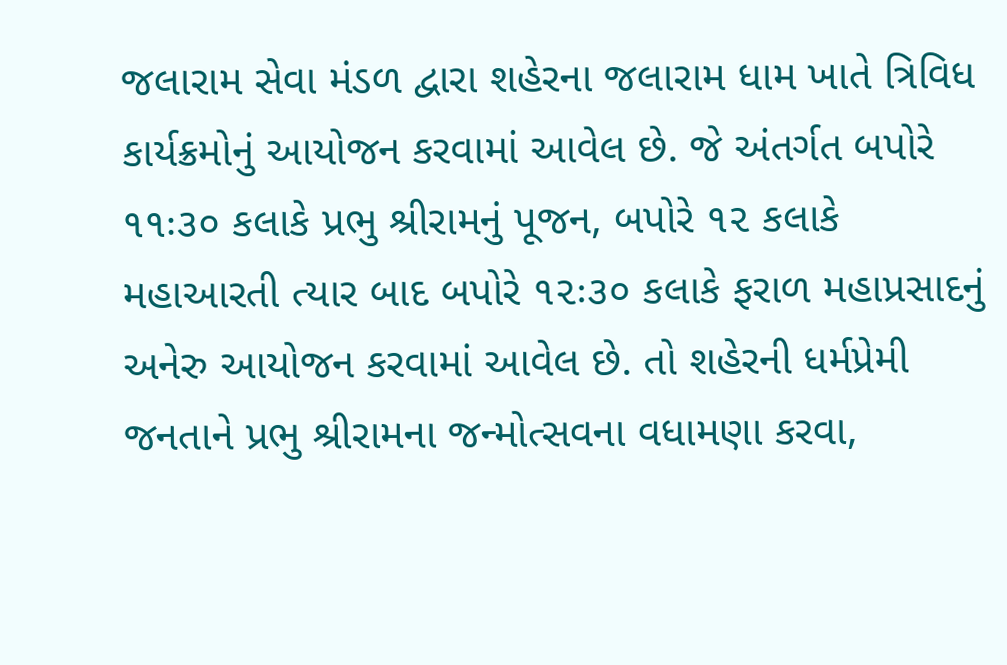જલારામ સેવા મંડળ દ્વારા શહેરના જલારામ ધામ ખાતે ત્રિવિધ કાર્યક્રમોનું આયોજન કરવામાં આવેલ છે. જે અંતર્ગત બપોરે ૧૧ઃ૩૦ કલાકે પ્રભુ શ્રીરામનું પૂજન, બપોરે ૧૨ કલાકે મહાઆરતી ત્યાર બાદ બપોરે ૧૨ઃ૩૦ કલાકે ફરાળ મહાપ્રસાદનું અનેરુ આયોજન કરવામાં આવેલ છે. તો શહેરની ધર્મપ્રેમી જનતાને પ્રભુ શ્રીરામના જન્મોત્સવના વધામણા કરવા,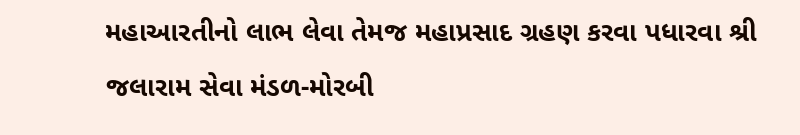મહાઆરતીનો લાભ લેવા તેમજ મહાપ્રસાદ ગ્રહણ કરવા પધારવા શ્રી જલારામ સેવા મંડળ-મોરબી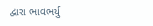દ્વારા ભાવભર્યુ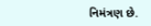નિમંત્રણ છે.